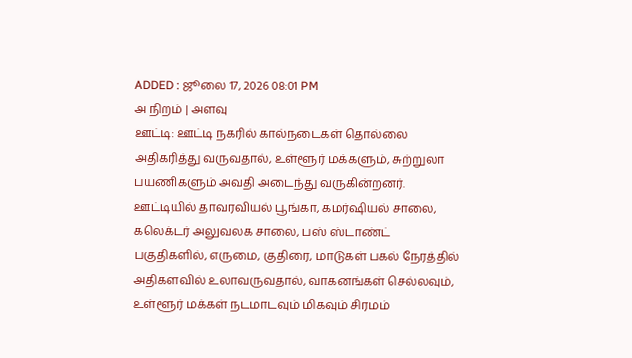ADDED : ஜூலை 17, 2026 08:01 PM
அ நிறம் | அளவு
ஊட்டி: ஊட்டி நகரில் கால்நடைகள் தொல்லை அதிகரித்து வருவதால், உள்ளூர் மக்களும், சுற்றுலா பயணிகளும் அவதி அடைந்து வருகின்றனர்.
ஊட்டியில் தாவரவியல் பூங்கா, கமர்ஷியல் சாலை, கலெக்டர் அலுவலக சாலை, பஸ் ஸ்டாண்ட் பகுதிகளில், எருமை, குதிரை, மாடுகள் பகல் நேரத்தில் அதிகளவில் உலாவருவதால், வாகனங்கள் செல்லவும், உள்ளூர் மக்கள் நடமாடவும் மிகவும் சிரமம்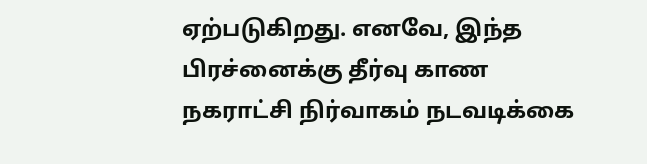ஏற்படுகிறது. எனவே, இந்த பிரச்னைக்கு தீர்வு காண நகராட்சி நிர்வாகம் நடவடிக்கை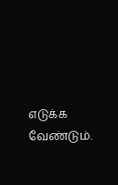எடுக்க வேண்டும்.